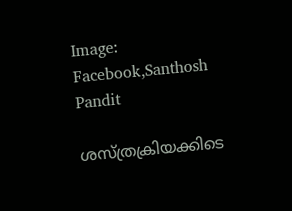Image: Facebook,Santhosh Pandit

ശസ്ത്രക്രിയക്കിടെ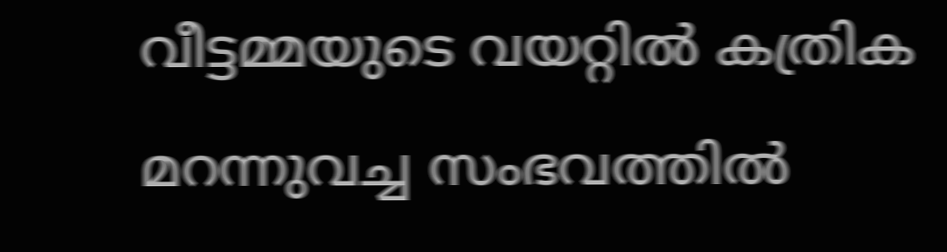വീട്ടമ്മയുടെ വയറ്റില്‍ കത്രിക മറന്നുവച്ച സംഭവത്തില്‍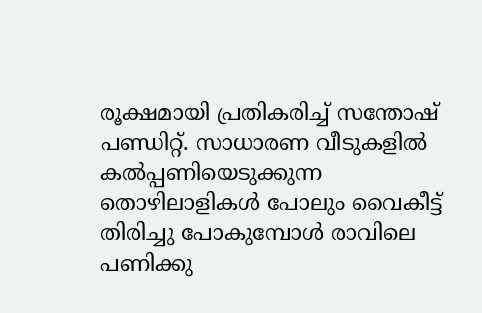രൂക്ഷമായി പ്രതികരിച്ച് സന്തോഷ് പണ്ഡിറ്റ്. സാധാരണ വീടുകളിൽ കൽപ്പണിയെടുക്കുന്ന തൊഴിലാളികൾ പോലും വൈകീട്ട് തിരിച്ചു പോകുമ്പോൾ രാവിലെ പണിക്കു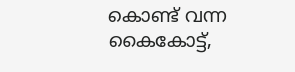കൊണ്ട് വന്ന കൈകോട്ട്,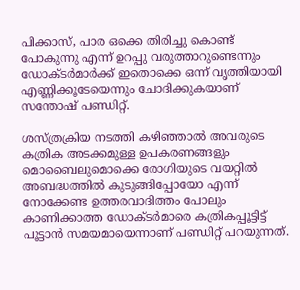പിക്കാസ്, പാര ഒക്കെ തിരിച്ചു കൊണ്ട് പോകുന്നു എന്ന് ഉറപ്പു വരുത്താറുണ്ടെന്നും ഡോക്ടര്‍മാര്‍ക്ക് ഇതൊക്കെ ഒന്ന് വൃത്തിയായി എണ്ണിക്കൂടേയെന്നും ചോദിക്കുകയാണ് സന്തോഷ് പണ്ഡിറ്റ്.

ശസ്ത്രക്രിയ നടത്തി കഴിഞ്ഞാൽ അവരുടെ കത്രിക അടക്കമുള്ള ഉപകരണങ്ങളും മൊബൈലുമൊക്കെ രോഗിയുടെ വയറ്റിൽ അബദ്ധത്തിൽ കുടുങ്ങിപ്പോയോ എന്ന് നോക്കേണ്ട ഉത്തരവാദിത്തം പോലും കാണിക്കാത്ത ഡോക്ടര്‍മാരെ കത്രികപ്പൂട്ടിട്ട് പൂട്ടാന്‍ സമയമായെന്നാണ് പണ്ഡിറ്റ് പറയുന്നത്.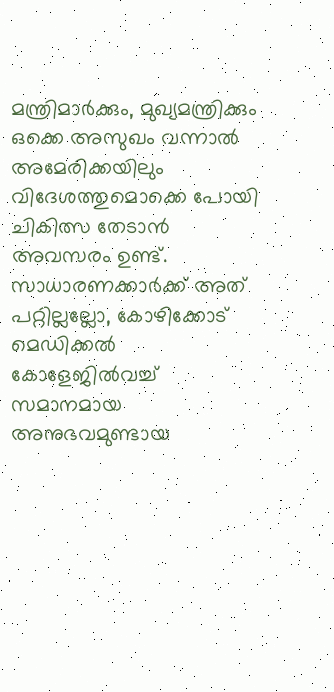മന്ത്രിമാർക്കും, മുഖ്യമന്ത്രിക്കും ഒക്കെ അസുഖം വന്നാൽ അമേരിക്കയിലും വിദേശത്തുമൊക്കെ പോയി ചികിത്സ തേടാൻ അവസരം ഉണ്ട്. സാധാരണക്കാർക്ക് അത് പറ്റില്ലല്ലോ, കോഴിക്കോട് മെഡിക്കൽ കോളേജില്‍വച്ച് സമാനമായ അനുഭവമുണ്ടായ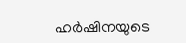ഹര്‍ഷിനയുടെ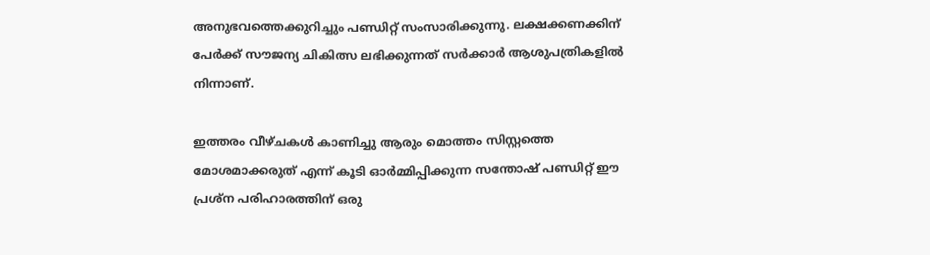അനുഭവത്തെക്കുറിച്ചും പണ്ഡിറ്റ് സംസാരിക്കുന്നു. ലക്ഷക്കണക്കിന് പേർക്ക് സൗജന്യ ചികിത്സ ലഭിക്കുന്നത് സർക്കാർ ആശുപത്രികളിൽ നിന്നാണ്.

ഇത്തരം വീഴ്ചകൾ കാണിച്ചു ആരും മൊത്തം സിസ്റ്റത്തെ മോശമാക്കരുത് എന്ന് കൂടി ഓർമ്മിപ്പിക്കുന്ന സന്തോഷ് പണ്ഡിറ്റ് ഈ പ്രശ്ന പരിഹാരത്തിന് ഒരു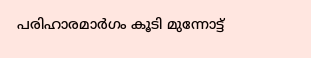പരിഹാരമാര്‍ഗം കൂടി മുന്നോട്ട്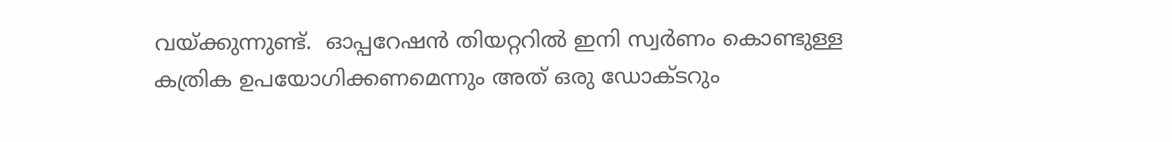വയ്ക്കുന്നുണ്ട്.  ഓപ്പറേഷന്‍ തിയറ്ററില്‍ ഇനി സ്വര്‍ണം കൊണ്ടുള്ള കത്രിക ഉപയോഗിക്കണമെന്നും അത് ഒരു ഡോക്ടറും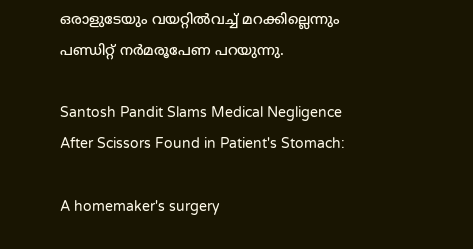ഒരാളുടേയും വയറ്റില്‍വച്ച് മറക്കില്ലെന്നും പണ്ഡിറ്റ് നര്‍മരൂപേണ പറയുന്നു.

Santosh Pandit Slams Medical Negligence After Scissors Found in Patient's Stomach:

A homemaker's surgery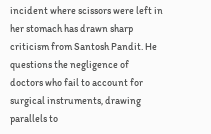incident where scissors were left in her stomach has drawn sharp criticism from Santosh Pandit. He questions the negligence of doctors who fail to account for surgical instruments, drawing parallels to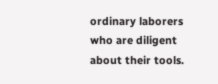ordinary laborers who are diligent about their tools.